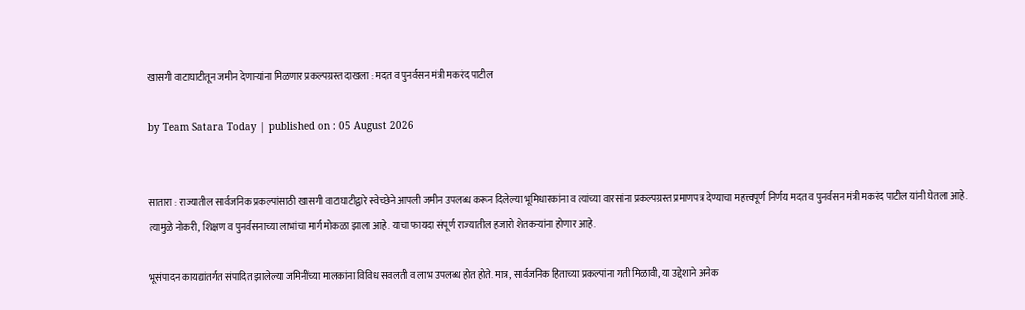खासगी वाटाघाटीतून जमीन देणाऱ्यांना मिळणार प्रकल्पग्रस्त दाखला : मदत व पुनर्वसन मंत्री मकरंद पाटील

by Team Satara Today | published on : 05 August 2026


सातारा : राज्यातील सार्वजनिक प्रकल्पांसाठी खासगी वाटाघाटीद्वारे स्वेच्छेने आपली जमीन उपलब्ध करून दिलेल्या भूमिधारकांना व त्यांच्या वारसांना प्रकल्पग्रस्त प्रमाणपत्र देण्याचा महत्त्वपूर्ण निर्णय मदत व पुनर्वसन मंत्री मकरंद पाटील यांनी घेतला आहे. त्यामुळे नोकरी, शिक्षण व पुनर्वसनाच्या लाभांचा मार्ग मोकळा झाला आहे. याचा फायदा संपूर्ण राज्‍यातील हजारो शेतकऱ्यांना होणार आहे.

भूसंपादन कायद्यांतर्गत संपादित झालेल्या जमिनींच्या मालकांना विविध सवलती व लाभ उपलब्ध होत होते. मात्र, सार्वजनिक हिताच्या प्रकल्पांना गती मिळावी, या उद्देशाने अनेक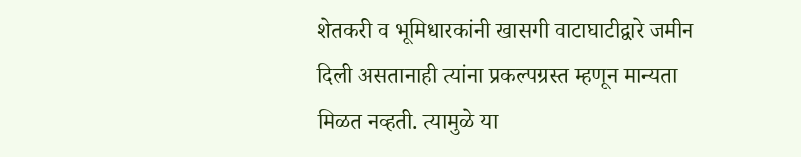शेतकरी व भूमिधारकांनी खासगी वाटाघाटीद्वारे जमीन दिली असतानाही त्यांना प्रकल्पग्रस्त म्हणून मान्यता मिळत नव्हती. त्यामुळे या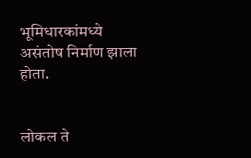भूमिधारकांमध्ये असंतोष निर्माण झाला होता.


लोकल ते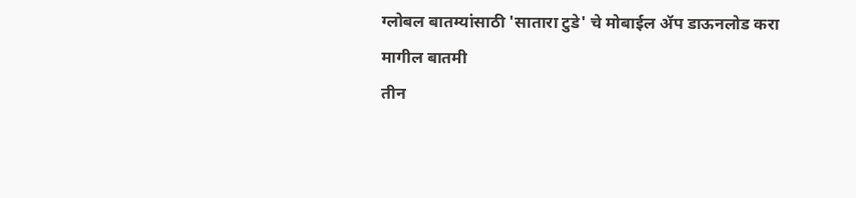ग्लोबल बातम्यांसाठी 'सातारा टुडे' चे मोबाईल ॲप डाऊनलोड करा
मागील बातमी
तीन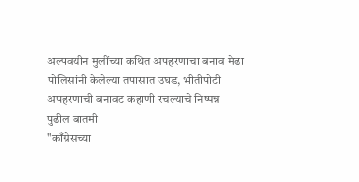अल्पवयीन मुलींच्या कथित अपहरणाचा बनाव मेढा पोलिसांनी केलेल्या तपासात उघड, भीतीपोटी अपहरणाची बनावट कहाणी रचल्याचे निष्पन्न
पुढील बातमी
"काँग्रेसच्या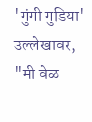'गुंगी गुडिया' उल्लेखावर, "मी वेळ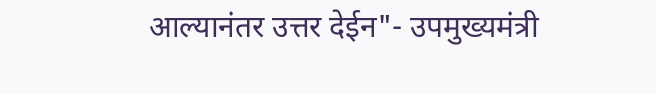आल्यानंतर उत्तर देईन"- उपमुख्यमंत्री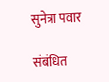सुनेत्रा पवार

संबंधित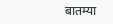बातम्या